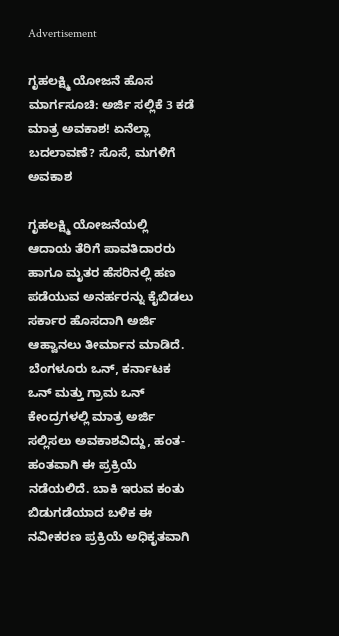Advertisement

ಗೃಹಲಕ್ಷ್ಮಿ ಯೋಜನೆ ಹೊಸ ಮಾರ್ಗಸೂಚಿ: ಅರ್ಜಿ ಸಲ್ಲಿಕೆ 3 ಕಡೆ ಮಾತ್ರ ಅವಕಾಶ! ಏನೆಲ್ಲಾ ಬದಲಾವಣೆ? ಸೊಸೆ, ಮಗಳಿಗೆ ಅವಕಾಶ

ಗೃಹಲಕ್ಷ್ಮಿ ಯೋಜನೆಯಲ್ಲಿ ಆದಾಯ ತೆರಿಗೆ ಪಾವತಿದಾರರು ಹಾಗೂ ಮೃತರ ಹೆಸರಿನಲ್ಲಿ ಹಣ ಪಡೆಯುವ ಅನರ್ಹರನ್ನು ಕೈಬಿಡಲು ಸರ್ಕಾರ ಹೊಸದಾಗಿ ಅರ್ಜಿ ಆಹ್ವಾನಲು ತೀರ್ಮಾನ ಮಾಡಿದೆ. ಬೆಂಗಳೂರು ಒನ್, ಕರ್ನಾಟಕ ಒನ್ ಮತ್ತು ಗ್ರಾಮ ಒನ್ ಕೇಂದ್ರಗಳಲ್ಲಿ ಮಾತ್ರ ಅರ್ಜಿ ಸಲ್ಲಿಸಲು ಅವಕಾಶವಿದ್ದು, ಹಂತ-ಹಂತವಾಗಿ ಈ ಪ್ರಕ್ರಿಯೆ ನಡೆಯಲಿದೆ. ಬಾಕಿ ಇರುವ ಕಂತು ಬಿಡುಗಡೆಯಾದ ಬಳಿಕ ಈ ನವೀಕರಣ ಪ್ರಕ್ರಿಯೆ ಅಧಿಕೃತವಾಗಿ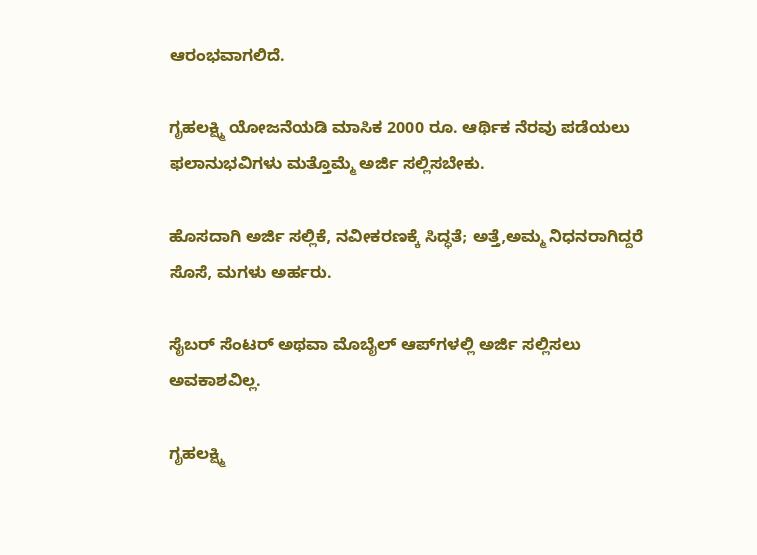ಆರಂಭವಾಗಲಿದೆ.

ಗೃಹಲಕ್ಷ್ಮಿ ಯೋಜನೆಯಡಿ ಮಾಸಿಕ 2000 ರೂ. ಆರ್ಥಿಕ ನೆರವು ಪಡೆಯಲು ಫಲಾನುಭವಿಗಳು ಮತ್ತೊಮ್ಮೆ ಅರ್ಜಿ ಸಲ್ಲಿಸಬೇಕು.

ಹೊಸದಾಗಿ ಅರ್ಜಿ ಸಲ್ಲಿಕೆ, ನವೀಕರಣಕ್ಕೆ ಸಿದ್ಧತೆ; ಅತ್ತೆ,ಅಮ್ಮ ನಿಧನರಾಗಿದ್ದರೆ ಸೊಸೆ, ಮಗಳು ಅರ್ಹರು.

ಸೈಬರ್‌ ಸೆಂಟರ್‌ ಅಥವಾ ಮೊಬೈಲ್‌ ಆಪ್‌ಗಳಲ್ಲಿ ಅರ್ಜಿ ಸಲ್ಲಿಸಲು ಅವಕಾಶವಿಲ್ಲ.

ಗೃಹಲಕ್ಷ್ಮಿ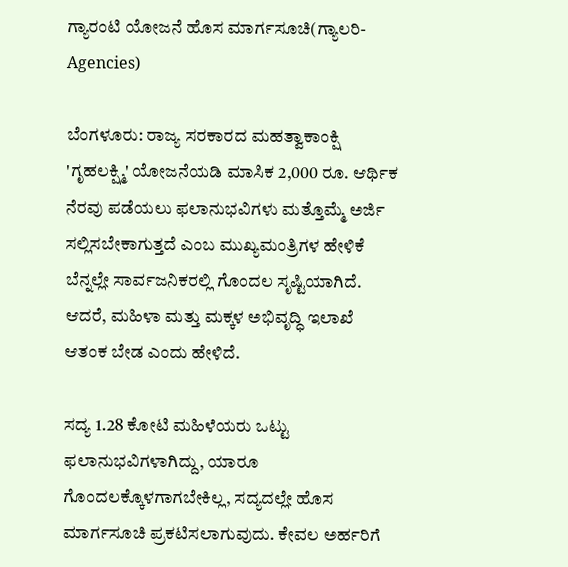ಗ್ಯಾರಂಟಿ ಯೋಜನೆ ಹೊಸ ಮಾರ್ಗಸೂಚಿ(ಗ್ಯಾಲರಿ- Agencies)

ಬೆಂಗಳೂರು: ರಾಜ್ಯ ಸರಕಾರದ ಮಹತ್ವಾಕಾಂಕ್ಷಿ 'ಗೃಹಲಕ್ಷ್ಮಿ' ಯೋಜನೆಯಡಿ ಮಾಸಿಕ 2,000 ರೂ. ಆರ್ಥಿಕ ನೆರವು ಪಡೆಯಲು ಫಲಾನುಭವಿಗಳು ಮತ್ತೊಮ್ಮೆ ಅರ್ಜಿ ಸಲ್ಲಿಸಬೇಕಾಗುತ್ತದೆ ಎಂಬ ಮುಖ್ಯಮಂತ್ರಿಗಳ ಹೇಳಿಕೆ ಬೆನ್ನಲ್ಲೇ ಸಾರ್ವಜನಿಕರಲ್ಲಿ ಗೊಂದಲ ಸೃಷ್ಟಿಯಾಗಿದೆ. ಆದರೆ, ಮಹಿಳಾ ಮತ್ತು ಮಕ್ಕಳ ಅಭಿವೃದ್ಧಿ ಇಲಾಖೆ ಆತಂಕ ಬೇಡ ಎಂದು ಹೇಳಿದೆ.

ಸದ್ಯ 1.28 ಕೋಟಿ ಮಹಿಳೆಯರು ಒಟ್ಟು ಫಲಾನುಭವಿಗಳಾಗಿದ್ದು, ಯಾರೂ ಗೊಂದಲಕ್ಕೊಳಗಾಗಬೇಕಿಲ್ಲ, ಸದ್ಯದಲ್ಲೇ ಹೊಸ ಮಾರ್ಗಸೂಚಿ ಪ್ರಕಟಿಸಲಾಗುವುದು. ಕೇವಲ ಅರ್ಹರಿಗೆ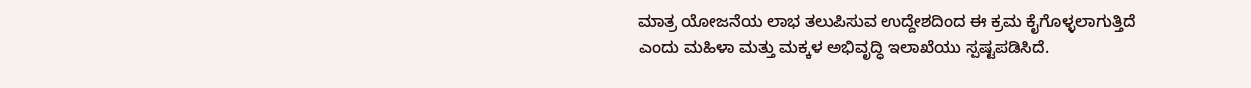ಮಾತ್ರ ಯೋಜನೆಯ ಲಾಭ ತಲುಪಿಸುವ ಉದ್ದೇಶದಿಂದ ಈ ಕ್ರಮ ಕೈಗೊಳ್ಳಲಾಗುತ್ತಿದೆ ಎಂದು ಮಹಿಳಾ ಮತ್ತು ಮಕ್ಕಳ ಅಭಿವೃದ್ಧಿ ಇಲಾಖೆಯು ಸ್ಪಷ್ಟಪಡಿಸಿದೆ.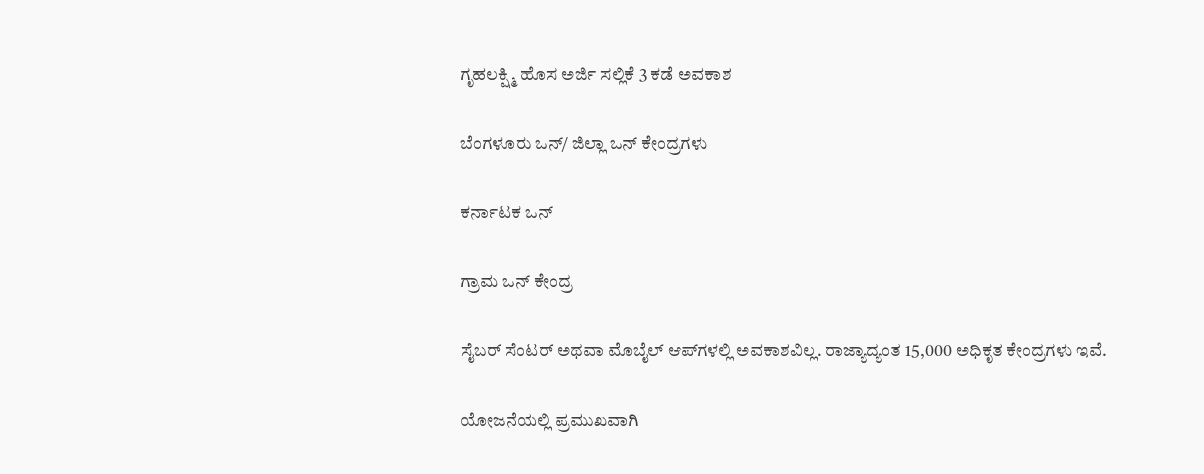ಗೃಹಲಕ್ಷ್ಮಿ ಹೊಸ ಅರ್ಜಿ ಸಲ್ಲಿಕೆ 3 ಕಡೆ ಅವಕಾಶ

ಬೆಂಗಳೂರು ಒನ್‌/ ಜಿಲ್ಲಾ ಒನ್‌ ಕೇಂದ್ರಗಳು

ಕರ್ನಾಟಕ ಒನ್‌

ಗ್ರಾಮ ಒನ್‌ ಕೇಂದ್ರ

ಸೈಬರ್‌ ಸೆಂಟರ್‌ ಅಥವಾ ಮೊಬೈಲ್‌ ಆಪ್‌ಗಳಲ್ಲಿ ಅವಕಾಶವಿಲ್ಲ. ರಾಜ್ಯಾದ್ಯಂತ 15,000 ಅಧಿಕೃತ ಕೇಂದ್ರಗಳು ಇವೆ.

ಯೋಜನೆಯಲ್ಲಿ ಪ್ರಮುಖವಾಗಿ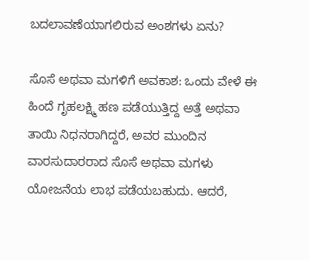ಬದಲಾವಣೆಯಾಗಲಿರುವ ಅಂಶಗಳು ಏನು?

ಸೊಸೆ ಅಥವಾ ಮಗಳಿಗೆ ಅವಕಾಶ: ಒಂದು ವೇಳೆ ಈ ಹಿಂದೆ ಗೃಹಲಕ್ಷ್ಮಿ ಹಣ ಪಡೆಯುತ್ತಿದ್ದ ಅತ್ತೆ ಅಥವಾ ತಾಯಿ ನಿಧನರಾಗಿದ್ದರೆ, ಅವರ ಮುಂದಿನ ವಾರಸುದಾರರಾದ ಸೊಸೆ ಅಥವಾ ಮಗಳು ಯೋಜನೆಯ ಲಾಭ ಪಡೆಯಬಹುದು. ಆದರೆ,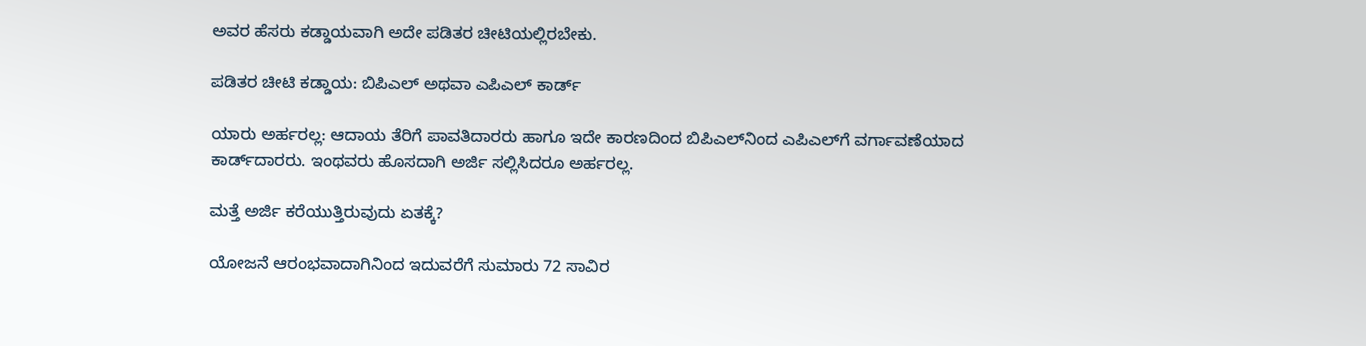ಅವರ ಹೆಸರು ಕಡ್ಡಾಯವಾಗಿ ಅದೇ ಪಡಿತರ ಚೀಟಿಯಲ್ಲಿರಬೇಕು.

ಪಡಿತರ ಚೀಟಿ ಕಡ್ಡಾಯ: ಬಿಪಿಎಲ್‌ ಅಥವಾ ಎಪಿಎಲ್‌ ಕಾರ್ಡ್‌

ಯಾರು ಅರ್ಹರಲ್ಲ: ಆದಾಯ ತೆರಿಗೆ ಪಾವತಿದಾರರು ಹಾಗೂ ಇದೇ ಕಾರಣದಿಂದ ಬಿಪಿಎಲ್‌ನಿಂದ ಎಪಿಎಲ್‌ಗೆ ವರ್ಗಾವಣೆಯಾದ ಕಾರ್ಡ್‌ದಾರರು. ಇಂಥವರು ಹೊಸದಾಗಿ ಅರ್ಜಿ ಸಲ್ಲಿಸಿದರೂ ಅರ್ಹರಲ್ಲ.

ಮತ್ತೆ ಅರ್ಜಿ ಕರೆಯುತ್ತಿರುವುದು ಏತಕ್ಕೆ?

ಯೋಜನೆ ಆರಂಭವಾದಾಗಿನಿಂದ ಇದುವರೆಗೆ ಸುಮಾರು 72 ಸಾವಿರ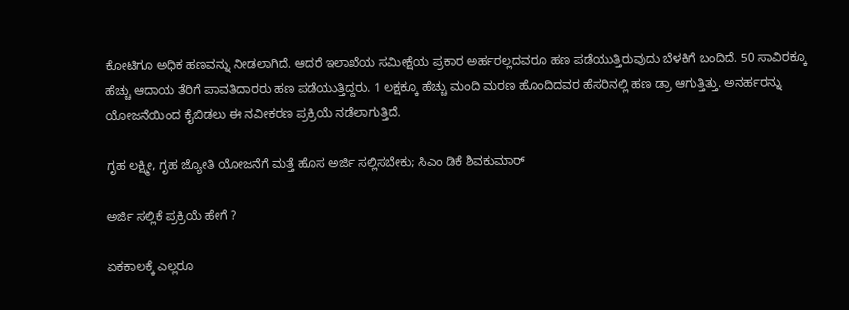ಕೋಟಿಗೂ ಅಧಿಕ ಹಣವನ್ನು ನೀಡಲಾಗಿದೆ. ಆದರೆ ಇಲಾಖೆಯ ಸಮೀಕ್ಷೆಯ ಪ್ರಕಾರ ಅರ್ಹರಲ್ಲದವರೂ ಹಣ ಪಡೆಯುತ್ತಿರುವುದು ಬೆಳಕಿಗೆ ಬಂದಿದೆ. 50 ಸಾವಿರಕ್ಕೂ ಹೆಚ್ಚು ಆದಾಯ ತೆರಿಗೆ ಪಾವತಿದಾರರು ಹಣ ಪಡೆಯುತ್ತಿದ್ದರು. 1 ಲಕ್ಷಕ್ಕೂ ಹೆಚ್ಚು ಮಂದಿ ಮರಣ ಹೊಂದಿದವರ ಹೆಸರಿನಲ್ಲಿ ಹಣ ಡ್ರಾ ಆಗುತ್ತಿತ್ತು. ಅನರ್ಹರನ್ನು ಯೋಜನೆಯಿಂದ ಕೈಬಿಡಲು ಈ ನವೀಕರಣ ಪ್ರಕ್ರಿಯೆ ನಡೆಲಾಗುತ್ತಿದೆ.

ಗೃಹ ಲಕ್ಷ್ಮೀ, ಗೃಹ ಜ್ಯೋತಿ ಯೋಜನೆಗೆ ಮತ್ತೆ ಹೊಸ ಅರ್ಜಿ ಸಲ್ಲಿಸಬೇಕು; ಸಿಎಂ ಡಿಕೆ ಶಿವಕುಮಾರ್‌

ಅರ್ಜಿ ಸಲ್ಲಿಕೆ ಪ್ರಕ್ರಿಯೆ ಹೇಗೆ ?

ಏಕಕಾಲಕ್ಕೆ ಎಲ್ಲರೂ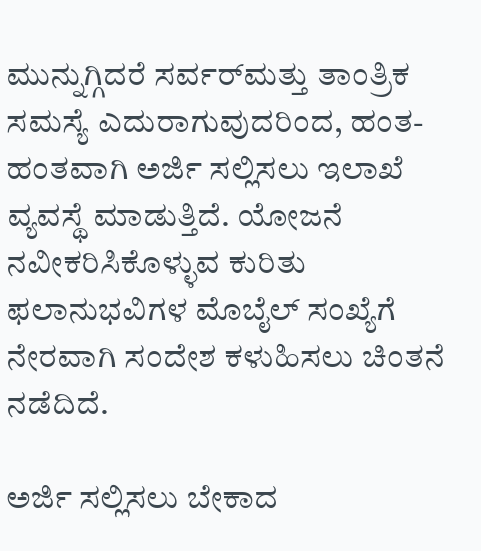ಮುನ್ನುಗ್ಗಿದರೆ ಸರ್ವರ್‌ಮತ್ತು ತಾಂತ್ರಿಕ ಸಮಸ್ಯೆ ಎದುರಾಗುವುದರಿಂದ, ಹಂತ-ಹಂತವಾಗಿ ಅರ್ಜಿ ಸಲ್ಲಿಸಲು ಇಲಾಖೆ ವ್ಯವಸ್ಥೆ ಮಾಡುತ್ತಿದೆ. ಯೋಜನೆ ನವೀಕರಿಸಿಕೊಳ್ಳುವ ಕುರಿತು ಫಲಾನುಭವಿಗಳ ಮೊಬೈಲ್‌ ಸಂಖ್ಯೆಗೆ ನೇರವಾಗಿ ಸಂದೇಶ ಕಳುಹಿಸಲು ಚಿಂತನೆ ನಡೆದಿದೆ.

ಅರ್ಜಿ ಸಲ್ಲಿಸಲು ಬೇಕಾದ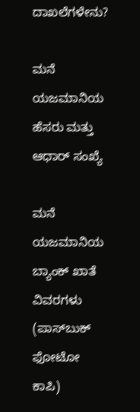ದಾಖಲೆಗಳೇನು?

ಮನೆ ಯಜಮಾನಿಯ ಹೆಸರು ಮತ್ತು ಆಧಾರ್ ಸಂಖ್ಯೆ

ಮನೆ ಯಜಮಾನಿಯ ಬ್ಯಾಂಕ್ ಖಾತೆ ವಿವರಗಳು (ಪಾಸ್‌ಬುಕ್ ಫೋಟೋ ಕಾಪಿ)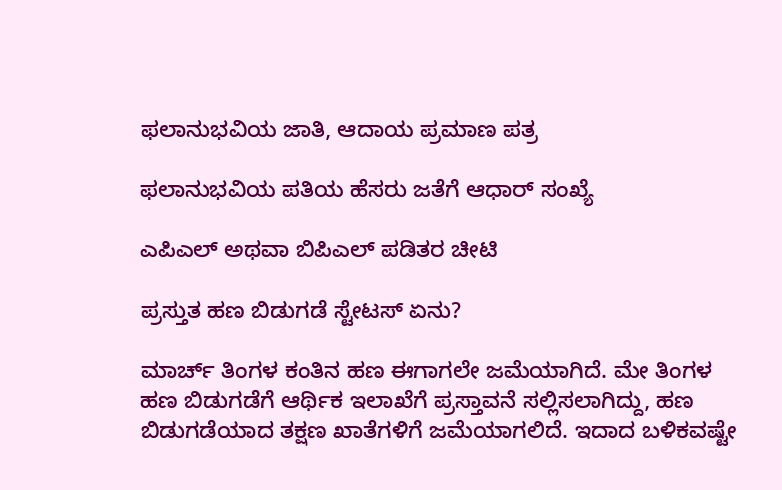ಫಲಾನುಭವಿಯ ಜಾತಿ, ಆದಾಯ ಪ್ರಮಾಣ ಪತ್ರ

ಫಲಾನುಭವಿಯ ಪತಿಯ ಹೆಸರು ಜತೆಗೆ ಆಧಾರ್ ಸಂಖ್ಯೆ

ಎಪಿಎಲ್ ಅಥವಾ ಬಿಪಿಎಲ್ ಪಡಿತರ ಚೀಟಿ

ಪ್ರಸ್ತುತ ಹಣ ಬಿಡುಗಡೆ ಸ್ಟೇಟಸ್‌ ಏನು?

ಮಾರ್ಚ್ ತಿಂಗಳ ಕಂತಿನ ಹಣ ಈಗಾಗಲೇ ಜಮೆಯಾಗಿದೆ. ಮೇ ತಿಂಗಳ ಹಣ ಬಿಡುಗಡೆಗೆ ಆರ್ಥಿಕ ಇಲಾಖೆಗೆ ಪ್ರಸ್ತಾವನೆ ಸಲ್ಲಿಸಲಾಗಿದ್ದು, ಹಣ ಬಿಡುಗಡೆಯಾದ ತಕ್ಷಣ ಖಾತೆಗಳಿಗೆ ಜಮೆಯಾಗಲಿದೆ. ಇದಾದ ಬಳಿಕವಷ್ಟೇ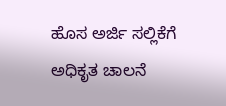ಹೊಸ ಅರ್ಜಿ ಸಲ್ಲಿಕೆಗೆ ಅಧಿಕೃತ ಚಾಲನೆ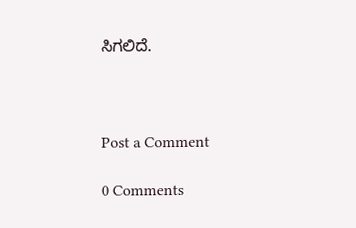ಸಿಗಲಿದೆ.



Post a Comment

0 Comments